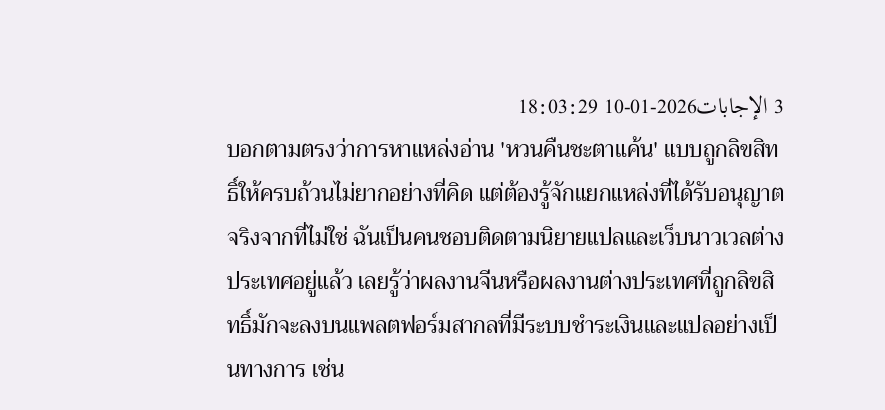3 الإجابات2026-01-10 18:03:29
บอกตามตรงว่าการหาแหล่งอ่าน 'หวนคืนชะตาแค้น' แบบถูกลิขสิทธิ์ให้ครบถ้วนไม่ยากอย่างที่คิด แต่ต้องรู้จักแยกแหล่งที่ได้รับอนุญาตจริงจากที่ไม่ใช่ ฉันเป็นคนชอบติดตามนิยายแปลและเว็บนาวเวลต่างประเทศอยู่แล้ว เลยรู้ว่าผลงานจีนหรือผลงานต่างประเทศที่ถูกลิขสิทธิ์มักจะลงบนแพลตฟอร์มสากลที่มีระบบชำระเงินและแปลอย่างเป็นทางการ เช่น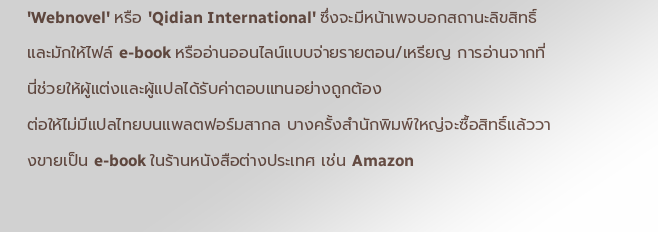'Webnovel' หรือ 'Qidian International' ซึ่งจะมีหน้าเพจบอกสถานะลิขสิทธิ์และมักให้ไฟล์ e-book หรืออ่านออนไลน์แบบจ่ายรายตอน/เหรียญ การอ่านจากที่นี่ช่วยให้ผู้แต่งและผู้แปลได้รับค่าตอบแทนอย่างถูกต้อง
ต่อให้ไม่มีแปลไทยบนแพลตฟอร์มสากล บางครั้งสำนักพิมพ์ใหญ่จะซื้อสิทธิ์แล้ววางขายเป็น e-book ในร้านหนังสือต่างประเทศ เช่น Amazon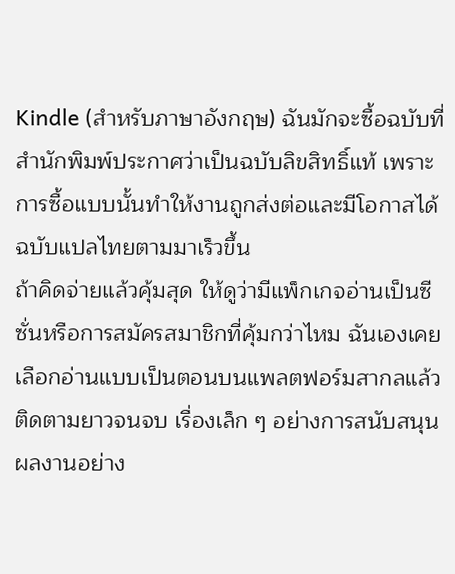Kindle (สำหรับภาษาอังกฤษ) ฉันมักจะซื้อฉบับที่สำนักพิมพ์ประกาศว่าเป็นฉบับลิขสิทธิ์แท้ เพราะการซื้อแบบนั้นทำให้งานถูกส่งต่อและมีโอกาสได้ฉบับแปลไทยตามมาเร็วขึ้น
ถ้าคิดจ่ายแล้วคุ้มสุด ให้ดูว่ามีแพ็กเกจอ่านเป็นซีซั่นหรือการสมัครสมาชิกที่คุ้มกว่าไหม ฉันเองเคยเลือกอ่านแบบเป็นตอนบนแพลตฟอร์มสากลแล้วติดตามยาวจนจบ เรื่องเล็ก ๆ อย่างการสนับสนุนผลงานอย่าง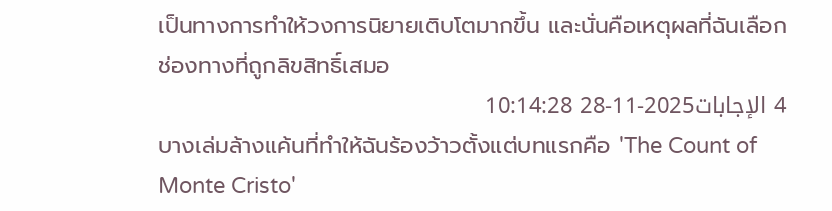เป็นทางการทำให้วงการนิยายเติบโตมากขึ้น และนั่นคือเหตุผลที่ฉันเลือกช่องทางที่ถูกลิขสิทธิ์เสมอ
4 الإجابات2025-11-28 10:14:28
บางเล่มล้างแค้นที่ทำให้ฉันร้องว้าวตั้งแต่บทแรกคือ 'The Count of Monte Cristo'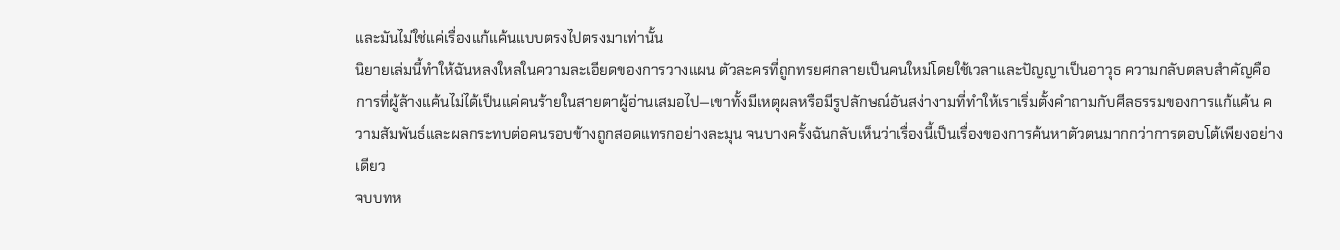และมันไม่ใช่แค่เรื่องแก้แค้นแบบตรงไปตรงมาเท่านั้น
นิยายเล่มนี้ทำให้ฉันหลงใหลในความละเอียดของการวางแผน ตัวละครที่ถูกทรยศกลายเป็นคนใหม่โดยใช้เวลาและปัญญาเป็นอาวุธ ความกลับตลบสำคัญคือการที่ผู้ล้างแค้นไม่ได้เป็นแค่คนร้ายในสายตาผู้อ่านเสมอไป—เขาทั้งมีเหตุผลหรือมีรูปลักษณ์อันสง่างามที่ทำให้เราเริ่มตั้งคำถามกับศีลธรรมของการแก้แค้น ความสัมพันธ์และผลกระทบต่อคนรอบข้างถูกสอดแทรกอย่างละมุน จนบางครั้งฉันกลับเห็นว่าเรื่องนี้เป็นเรื่องของการค้นหาตัวตนมากกว่าการตอบโต้เพียงอย่างเดียว
จบบทห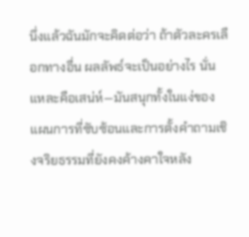นึ่งแล้วฉันมักจะคิดต่อว่า ถ้าตัวละครเลือกทางอื่น ผลลัพธ์จะเป็นอย่างไร นั่นแหละคือเสน่ห์—มันสนุกทั้งในแง่ของแผนการที่ซับซ้อนและการตั้งคำถามเชิงจริยธรรมที่ยังคงค้างคาใจหลัง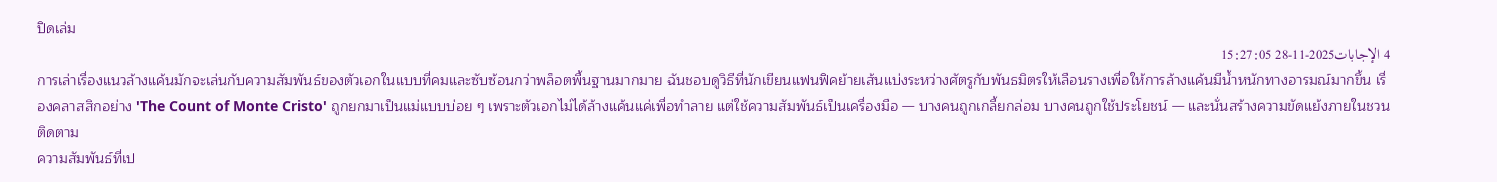ปิดเล่ม
4 الإجابات2025-11-28 15:27:05
การเล่าเรื่องแนวล้างแค้นมักจะเล่นกับความสัมพันธ์ของตัวเอกในแบบที่คมและซับซ้อนกว่าพล็อตพื้นฐานมากมาย ฉันชอบดูวิธีที่นักเขียนแฟนฟิคย้ายเส้นแบ่งระหว่างศัตรูกับพันธมิตรให้เลือนรางเพื่อให้การล้างแค้นมีน้ำหนักทางอารมณ์มากขึ้น เรื่องคลาสสิกอย่าง 'The Count of Monte Cristo' ถูกยกมาเป็นแม่แบบบ่อย ๆ เพราะตัวเอกไม่ได้ล้างแค้นแค่เพื่อทำลาย แต่ใช้ความสัมพันธ์เป็นเครื่องมือ — บางคนถูกเกลี้ยกล่อม บางคนถูกใช้ประโยชน์ — และนั่นสร้างความขัดแย้งภายในชวนติดตาม
ความสัมพันธ์ที่เป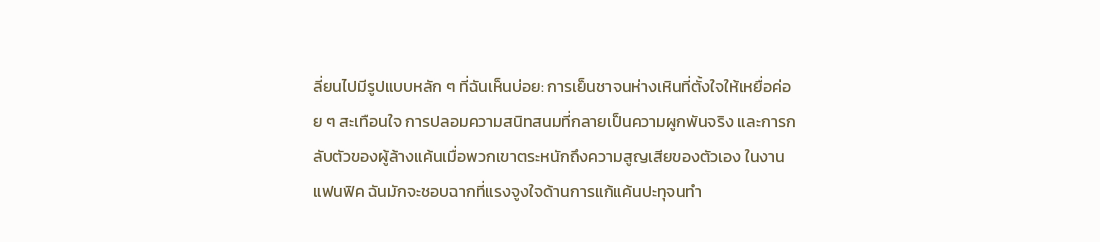ลี่ยนไปมีรูปแบบหลัก ๆ ที่ฉันเห็นบ่อย: การเย็นชาจนห่างเหินที่ตั้งใจให้เหยื่อค่อย ๆ สะเทือนใจ การปลอมความสนิทสนมที่กลายเป็นความผูกพันจริง และการกลับตัวของผู้ล้างแค้นเมื่อพวกเขาตระหนักถึงความสูญเสียของตัวเอง ในงานแฟนฟิค ฉันมักจะชอบฉากที่แรงจูงใจด้านการแก้แค้นปะทุจนทำ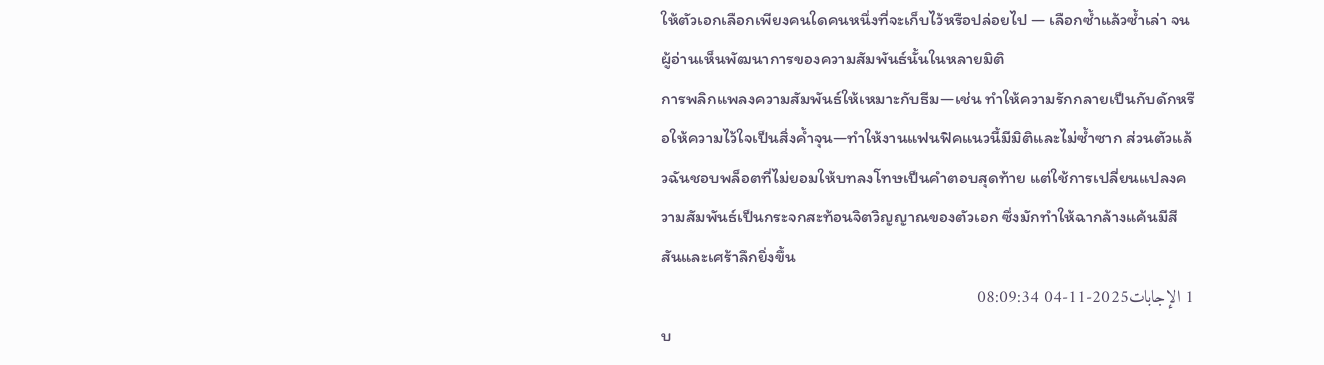ให้ตัวเอกเลือกเพียงคนใดคนหนึ่งที่จะเก็บไว้หรือปล่อยไป — เลือกซ้ำแล้วซ้ำเล่า จนผู้อ่านเห็นพัฒนาการของความสัมพันธ์นั้นในหลายมิติ
การพลิกแพลงความสัมพันธ์ให้เหมาะกับธีม—เช่น ทำให้ความรักกลายเป็นกับดักหรือให้ความไว้ใจเป็นสิ่งค้ำจุน—ทำให้งานแฟนฟิคแนวนี้มีมิติและไม่ซ้ำซาก ส่วนตัวแล้วฉันชอบพล็อตที่ไม่ยอมให้บทลงโทษเป็นคำตอบสุดท้าย แต่ใช้การเปลี่ยนแปลงความสัมพันธ์เป็นกระจกสะท้อนจิตวิญญาณของตัวเอก ซึ่งมักทำให้ฉากล้างแค้นมีสีสันและเศร้าลึกยิ่งขึ้น
1 الإجابات2025-11-04 08:09:34
บ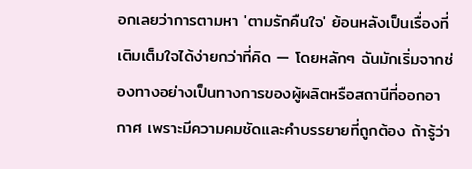อกเลยว่าการตามหา 'ตามรักคืนใจ' ย้อนหลังเป็นเรื่องที่เติมเต็มใจได้ง่ายกว่าที่คิด — โดยหลักๆ ฉันมักเริ่มจากช่องทางอย่างเป็นทางการของผู้ผลิตหรือสถานีที่ออกอากาศ เพราะมีความคมชัดและคำบรรยายที่ถูกต้อง ถ้ารู้ว่า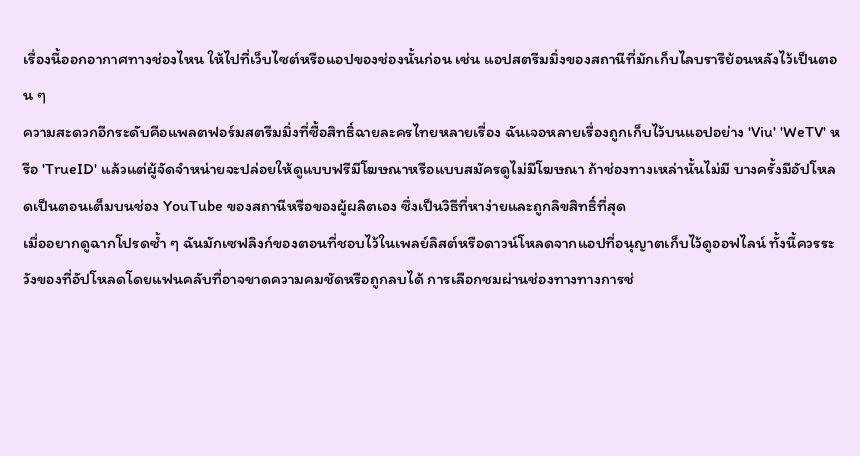เรื่องนี้ออกอากาศทางช่องไหน ให้ไปที่เว็บไซต์หรือแอปของช่องนั้นก่อน เช่น แอปสตรีมมิ่งของสถานีที่มักเก็บไลบรารีย้อนหลังไว้เป็นตอน ๆ
ความสะดวกอีกระดับคือแพลตฟอร์มสตรีมมิ่งที่ซื้อสิทธิ์ฉายละครไทยหลายเรื่อง ฉันเจอหลายเรื่องถูกเก็บไว้บนแอปอย่าง 'Viu' 'WeTV' หรือ 'TrueID' แล้วแต่ผู้จัดจำหน่ายจะปล่อยให้ดูแบบฟรีมีโฆษณาหรือแบบสมัครดูไม่มีโฆษณา ถ้าช่องทางเหล่านั้นไม่มี บางครั้งมีอัปโหลดเป็นตอนเต็มบนช่อง YouTube ของสถานีหรือของผู้ผลิตเอง ซึ่งเป็นวิธีที่หาง่ายและถูกลิขสิทธิ์ที่สุด
เมื่ออยากดูฉากโปรดซ้ำ ๆ ฉันมักเซฟลิงก์ของตอนที่ชอบไว้ในเพลย์ลิสต์หรือดาวน์โหลดจากแอปที่อนุญาตเก็บไว้ดูออฟไลน์ ทั้งนี้ควรระวังของที่อัปโหลดโดยแฟนคลับที่อาจขาดความคมชัดหรือถูกลบได้ การเลือกชมผ่านช่องทางทางการช่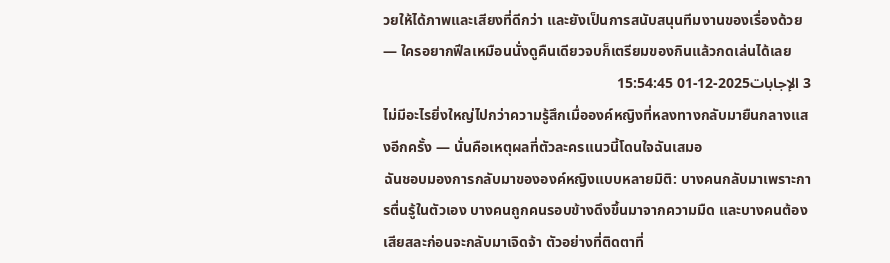วยให้ได้ภาพและเสียงที่ดีกว่า และยังเป็นการสนับสนุนทีมงานของเรื่องด้วย — ใครอยากฟีลเหมือนนั่งดูคืนเดียวจบก็เตรียมของกินแล้วกดเล่นได้เลย
3 الإجابات2025-12-01 15:54:45
ไม่มีอะไรยิ่งใหญ่ไปกว่าความรู้สึกเมื่อองค์หญิงที่หลงทางกลับมายืนกลางแสงอีกครั้ง — นั่นคือเหตุผลที่ตัวละครแนวนี้โดนใจฉันเสมอ
ฉันชอบมองการกลับมาขององค์หญิงแบบหลายมิติ: บางคนกลับมาเพราะการตื่นรู้ในตัวเอง บางคนถูกคนรอบข้างดึงขึ้นมาจากความมืด และบางคนต้องเสียสละก่อนจะกลับมาเจิดจ้า ตัวอย่างที่ติดตาที่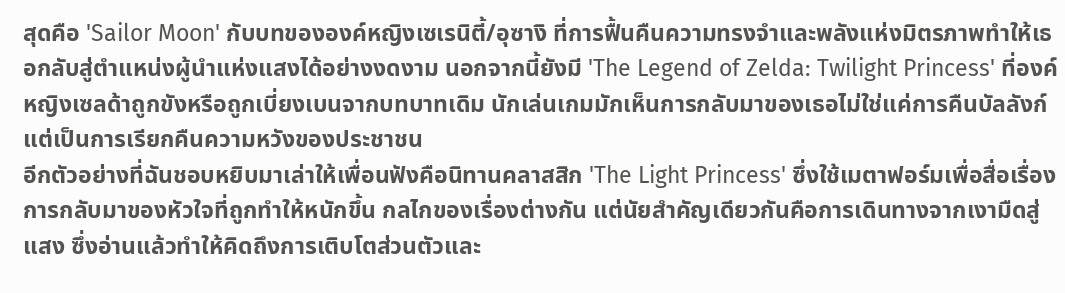สุดคือ 'Sailor Moon' กับบทขององค์หญิงเซเรนิตี้/อุซางิ ที่การฟื้นคืนความทรงจำและพลังแห่งมิตรภาพทำให้เธอกลับสู่ตำแหน่งผู้นำแห่งแสงได้อย่างงดงาม นอกจากนี้ยังมี 'The Legend of Zelda: Twilight Princess' ที่องค์หญิงเซลด้าถูกขังหรือถูกเบี่ยงเบนจากบทบาทเดิม นักเล่นเกมมักเห็นการกลับมาของเธอไม่ใช่แค่การคืนบัลลังก์ แต่เป็นการเรียกคืนความหวังของประชาชน
อีกตัวอย่างที่ฉันชอบหยิบมาเล่าให้เพื่อนฟังคือนิทานคลาสสิก 'The Light Princess' ซึ่งใช้เมตาฟอร์มเพื่อสื่อเรื่องการกลับมาของหัวใจที่ถูกทำให้หนักขึ้น กลไกของเรื่องต่างกัน แต่นัยสำคัญเดียวกันคือการเดินทางจากเงามืดสู่แสง ซึ่งอ่านแล้วทำให้คิดถึงการเติบโตส่วนตัวและ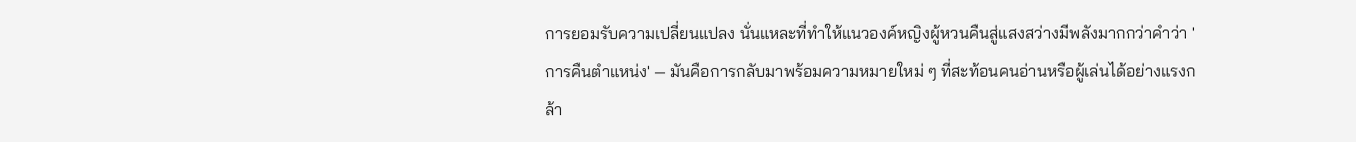การยอมรับความเปลี่ยนแปลง นั่นแหละที่ทำให้แนวองค์หญิงผู้หวนคืนสู่แสงสว่างมีพลังมากกว่าคำว่า 'การคืนตำแหน่ง' — มันคือการกลับมาพร้อมความหมายใหม่ ๆ ที่สะท้อนคนอ่านหรือผู้เล่นได้อย่างแรงกล้า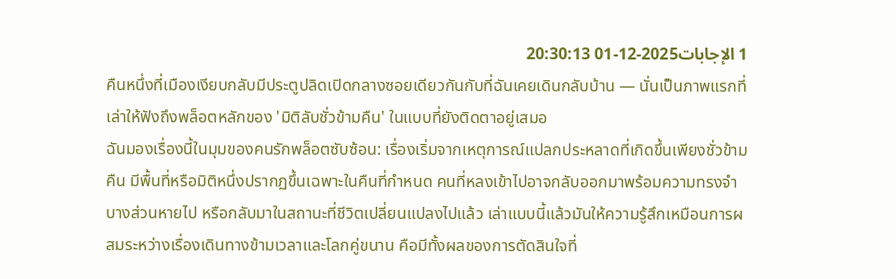1 الإجابات2025-12-01 20:30:13
คืนหนึ่งที่เมืองเงียบกลับมีประตูปลิดเปิดกลางซอยเดียวกันกับที่ฉันเคยเดินกลับบ้าน — นั่นเป็นภาพแรกที่เล่าให้ฟังถึงพล็อตหลักของ 'มิติลับชั่วข้ามคืน' ในแบบที่ยังติดตาอยู่เสมอ
ฉันมองเรื่องนี้ในมุมของคนรักพล็อตซับซ้อน: เรื่องเริ่มจากเหตุการณ์แปลกประหลาดที่เกิดขึ้นเพียงชั่วข้ามคืน มีพื้นที่หรือมิติหนึ่งปรากฏขึ้นเฉพาะในคืนที่กำหนด คนที่หลงเข้าไปอาจกลับออกมาพร้อมความทรงจำบางส่วนหายไป หรือกลับมาในสถานะที่ชีวิตเปลี่ยนแปลงไปแล้ว เล่าแบบนี้แล้วมันให้ความรู้สึกเหมือนการผสมระหว่างเรื่องเดินทางข้ามเวลาและโลกคู่ขนาน คือมีทั้งผลของการตัดสินใจที่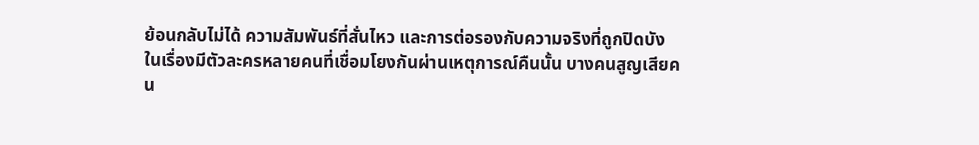ย้อนกลับไม่ได้ ความสัมพันธ์ที่สั่นไหว และการต่อรองกับความจริงที่ถูกปิดบัง
ในเรื่องมีตัวละครหลายคนที่เชื่อมโยงกันผ่านเหตุการณ์คืนนั้น บางคนสูญเสียคน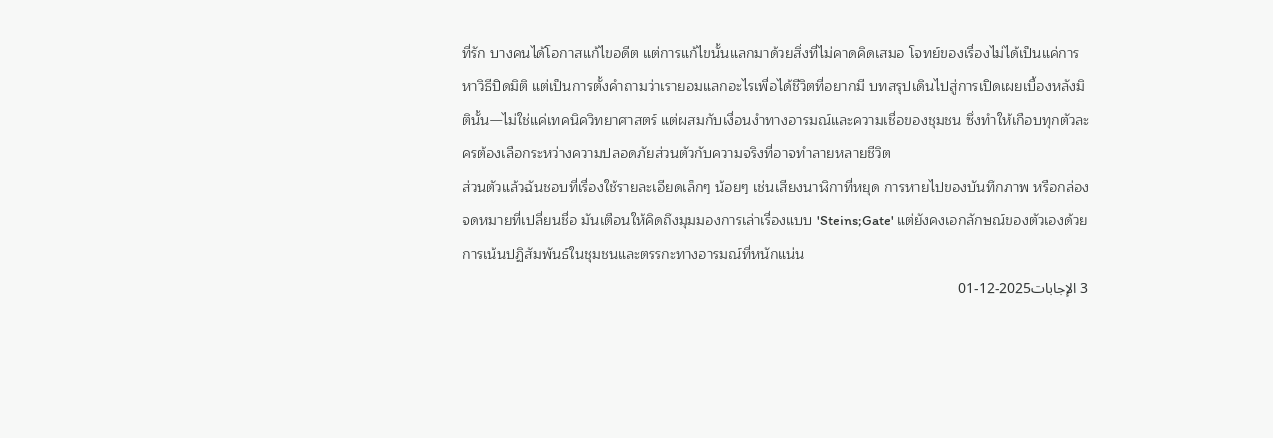ที่รัก บางคนได้โอกาสแก้ไขอดีต แต่การแก้ไขนั้นแลกมาด้วยสิ่งที่ไม่คาดคิดเสมอ โจทย์ของเรื่องไม่ได้เป็นแค่การหาวิธีปิดมิติ แต่เป็นการตั้งคำถามว่าเรายอมแลกอะไรเพื่อได้ชีวิตที่อยากมี บทสรุปเดินไปสู่การเปิดเผยเบื้องหลังมิตินั้น—ไม่ใช่แค่เทคนิควิทยาศาสตร์ แต่ผสมกับเงื่อนงำทางอารมณ์และความเชื่อของชุมชน ซึ่งทำให้เกือบทุกตัวละครต้องเลือกระหว่างความปลอดภัยส่วนตัวกับความจริงที่อาจทำลายหลายชีวิต
ส่วนตัวแล้วฉันชอบที่เรื่องใช้รายละเอียดเล็กๆ น้อยๆ เช่นเสียงนาฬิกาที่หยุด การหายไปของบันทึกภาพ หรือกล่องจดหมายที่เปลี่ยนชื่อ มันเตือนให้คิดถึงมุมมองการเล่าเรื่องแบบ 'Steins;Gate' แต่ยังคงเอกลักษณ์ของตัวเองด้วยการเน้นปฏิสัมพันธ์ในชุมชนและตรรกะทางอารมณ์ที่หนักแน่น
3 الإجابات2025-12-01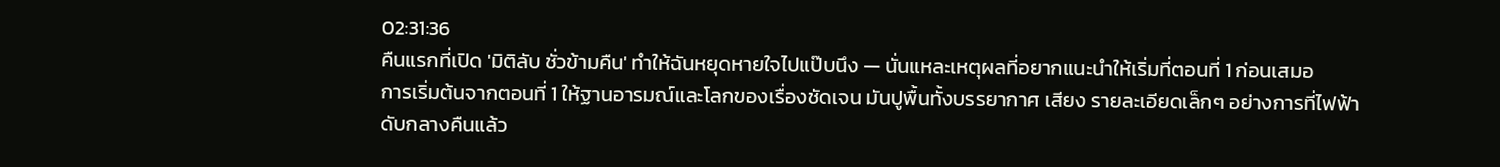02:31:36
คืนแรกที่เปิด 'มิติลับ ชั่วข้ามคืน' ทำให้ฉันหยุดหายใจไปแป๊บนึง — นั่นแหละเหตุผลที่อยากแนะนำให้เริ่มที่ตอนที่ 1 ก่อนเสมอ
การเริ่มต้นจากตอนที่ 1 ให้ฐานอารมณ์และโลกของเรื่องชัดเจน มันปูพื้นทั้งบรรยากาศ เสียง รายละเอียดเล็กๆ อย่างการที่ไฟฟ้าดับกลางคืนแล้ว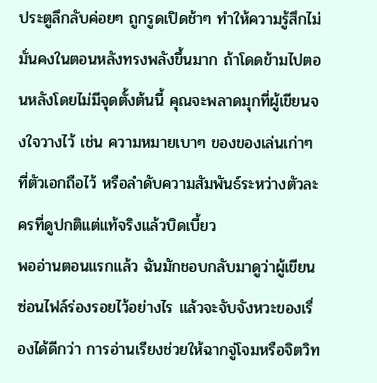ประตูลึกลับค่อยๆ ถูกรูดเปิดช้าๆ ทำให้ความรู้สึกไม่มั่นคงในตอนหลังทรงพลังขึ้นมาก ถ้าโดดข้ามไปตอนหลังโดยไม่มีจุดตั้งต้นนี้ คุณจะพลาดมุกที่ผู้เขียนจงใจวางไว้ เช่น ความหมายเบาๆ ของของเล่นเก่าๆ ที่ตัวเอกถือไว้ หรือลำดับความสัมพันธ์ระหว่างตัวละครที่ดูปกติแต่แท้จริงแล้วบิดเบี้ยว
พออ่านตอนแรกแล้ว ฉันมักชอบกลับมาดูว่าผู้เขียนซ่อนไฟล์ร่องรอยไว้อย่างไร แล้วจะจับจังหวะของเรื่องได้ดีกว่า การอ่านเรียงช่วยให้ฉากจู่โจมหรือจิตวิท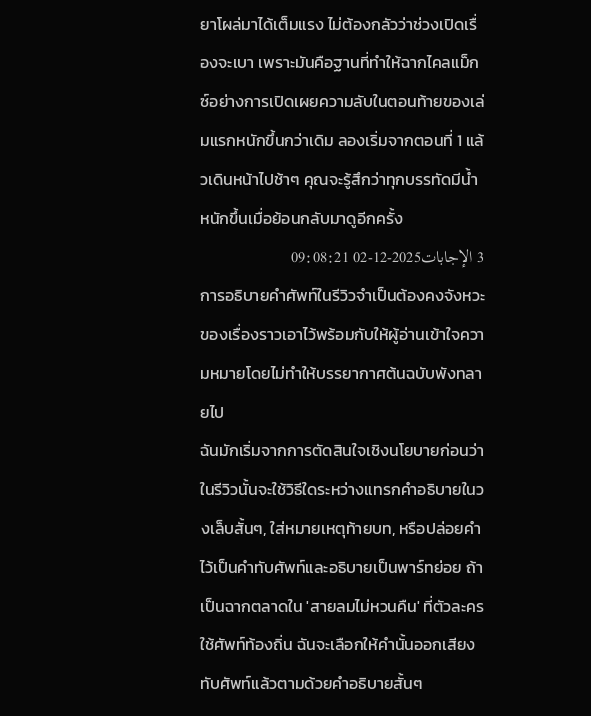ยาโผล่มาได้เต็มแรง ไม่ต้องกลัวว่าช่วงเปิดเรื่องจะเบา เพราะมันคือฐานที่ทำให้ฉากไคลแม็กซ์อย่างการเปิดเผยความลับในตอนท้ายของเล่มแรกหนักขึ้นกว่าเดิม ลองเริ่มจากตอนที่ 1 แล้วเดินหน้าไปช้าๆ คุณจะรู้สึกว่าทุกบรรทัดมีน้ำหนักขึ้นเมื่อย้อนกลับมาดูอีกครั้ง
3 الإجابات2025-12-02 09:08:21
การอธิบายคำศัพท์ในรีวิวจำเป็นต้องคงจังหวะของเรื่องราวเอาไว้พร้อมกับให้ผู้อ่านเข้าใจความหมายโดยไม่ทำให้บรรยากาศต้นฉบับพังทลายไป
ฉันมักเริ่มจากการตัดสินใจเชิงนโยบายก่อนว่าในรีวิวนั้นจะใช้วิธีใดระหว่างแทรกคำอธิบายในวงเล็บสั้นๆ, ใส่หมายเหตุท้ายบท, หรือปล่อยคำไว้เป็นคำทับศัพท์และอธิบายเป็นพาร์ทย่อย ถ้าเป็นฉากตลาดใน 'สายลมไม่หวนคืน' ที่ตัวละครใช้ศัพท์ท้องถิ่น ฉันจะเลือกให้คำนั้นออกเสียงทับศัพท์แล้วตามด้วยคำอธิบายสั้นๆ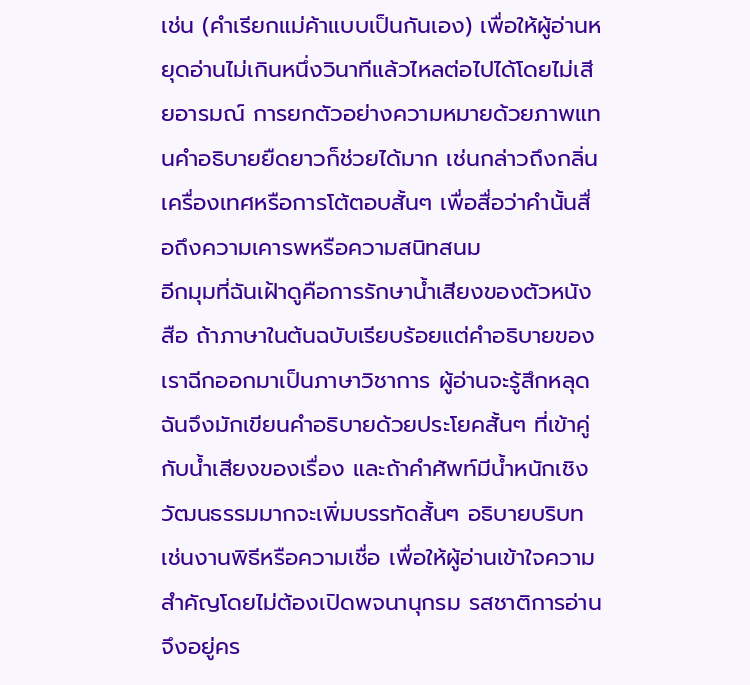เช่น (คำเรียกแม่ค้าแบบเป็นกันเอง) เพื่อให้ผู้อ่านหยุดอ่านไม่เกินหนึ่งวินาทีแล้วไหลต่อไปได้โดยไม่เสียอารมณ์ การยกตัวอย่างความหมายด้วยภาพแทนคำอธิบายยืดยาวก็ช่วยได้มาก เช่นกล่าวถึงกลิ่นเครื่องเทศหรือการโต้ตอบสั้นๆ เพื่อสื่อว่าคำนั้นสื่อถึงความเคารพหรือความสนิทสนม
อีกมุมที่ฉันเฝ้าดูคือการรักษาน้ำเสียงของตัวหนังสือ ถ้าภาษาในต้นฉบับเรียบร้อยแต่คำอธิบายของเราฉีกออกมาเป็นภาษาวิชาการ ผู้อ่านจะรู้สึกหลุด ฉันจึงมักเขียนคำอธิบายด้วยประโยคสั้นๆ ที่เข้าคู่กับน้ำเสียงของเรื่อง และถ้าคำศัพท์มีน้ำหนักเชิงวัฒนธรรมมากจะเพิ่มบรรทัดสั้นๆ อธิบายบริบท เช่นงานพิธีหรือความเชื่อ เพื่อให้ผู้อ่านเข้าใจความสำคัญโดยไม่ต้องเปิดพจนานุกรม รสชาติการอ่านจึงอยู่คร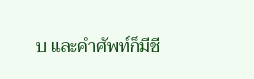บ และคำศัพท์ก็มีชี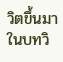วิตขึ้นมาในบทวิ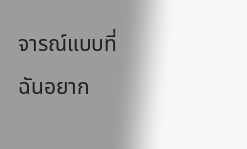จารณ์แบบที่ฉันอยาก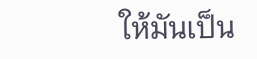ให้มันเป็น